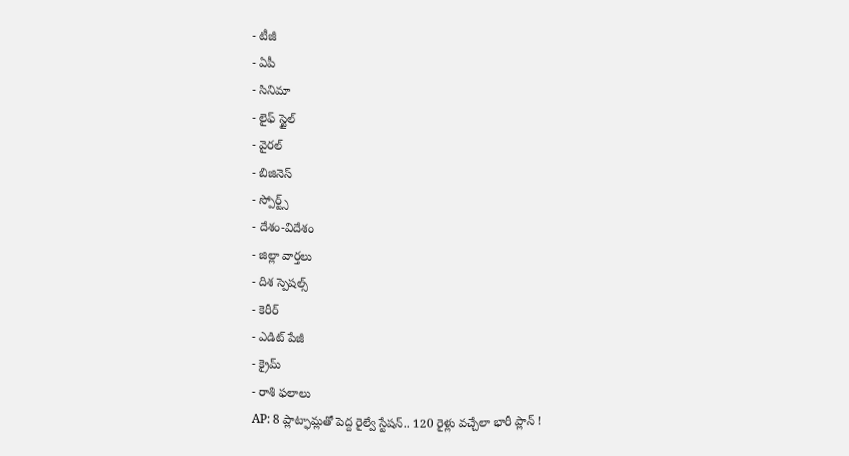- టీజీ
- ఏపీ
- సినిమా
- లైఫ్ స్టైల్
- వైరల్
- బిజినెస్
- స్పోర్ట్స్
- దేశం-విదేశం
- జిల్లా వార్తలు
- దిశ స్పెషల్స్
- కెరీర్
- ఎడిట్ పేజీ
- క్రైమ్
- రాశి ఫలాలు
AP: 8 ప్లాట్ఫామ్లతో పెద్ద రైల్వే స్టేషన్.. 120 రైళ్లు వచ్చేలా భారీ ప్లాన్ !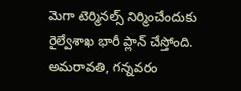మెగా టెర్మినల్స్ నిర్మించేందుకు రైల్వేశాఖ భారీ ప్లాన్ చేస్తోంది. అమరావతి, గన్నవరం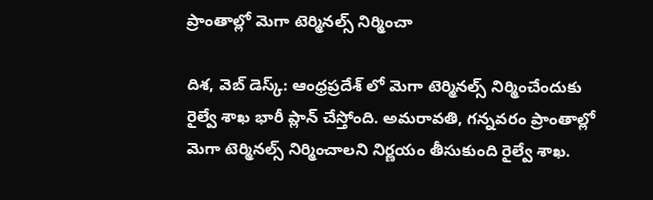ప్రాంతాల్లో మెగా టెర్మినల్స్ నిర్మించా

దిశ, వెబ్ డెస్క్: ఆంధ్రప్రదేశ్ లో మెగా టెర్మినల్స్ నిర్మించేందుకు రైల్వే శాఖ భారీ ప్లాన్ చేస్తోంది. అమరావతి, గన్నవరం ప్రాంతాల్లో మెగా టెర్మినల్స్ నిర్మించాలని నిర్ణయం తీసుకుంది రైల్వే శాఖ.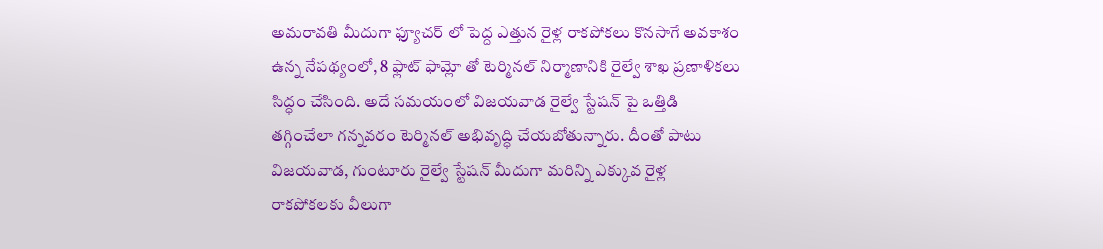అమరావతి మీదుగా ఫ్యూచర్ లో పెద్ద ఎత్తున రైళ్ల రాకపోకలు కొనసాగే అవకాశం ఉన్న నేపథ్యంలో, 8 ఫ్లాట్ ఫామ్లో తో టెర్మినల్ నిర్మాణానికి రైల్వే శాఖ ప్రణాళికలు సిద్ధం చేసింది. అదే సమయంలో విజయవాడ రైల్వే స్టేషన్ పై ఒత్తిడి తగ్గించేలా గన్నవరం టెర్మినల్ అభివృద్ధి చేయబోతున్నారు. దీంతో పాటు విజయవాడ, గుంటూరు రైల్వే స్టేషన్ మీదుగా మరిన్ని ఎక్కువ రైళ్ల రాకపోకలకు వీలుగా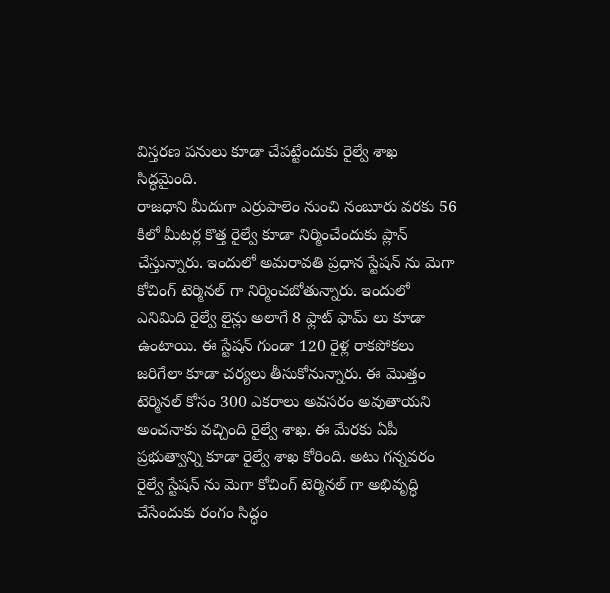విస్తరణ పనులు కూడా చేపట్టేందుకు రైల్వే శాఖ సిద్ధమైంది.
రాజధాని మీదుగా ఎర్రుపాలెం నుంచి నంబూరు వరకు 56 కిలో మీటర్ల కొత్త రైల్వే కూడా నిర్మించేందుకు ప్లాన్ చేస్తున్నారు. ఇందులో అమరావతి ప్రధాన స్టేషన్ ను మెగా కోచింగ్ టెర్మినల్ గా నిర్మించబోతున్నారు. ఇందులో ఎనిమిది రైల్వే లైన్లు అలాగే 8 ఫ్లాట్ ఫామ్ లు కూడా ఉంటాయి. ఈ స్టేషన్ గుండా 120 రైళ్ల రాకపోకలు జరిగేలా కూడా చర్యలు తీసుకోనున్నారు. ఈ మొత్తం టెర్మినల్ కోసం 300 ఎకరాలు అవసరం అవుతాయని అంచనాకు వచ్చింది రైల్వే శాఖ. ఈ మేరకు ఏపీ ప్రభుత్వాన్ని కూడా రైల్వే శాఖ కోరింది. అటు గన్నవరం రైల్వే స్టేషన్ ను మెగా కోచింగ్ టెర్మినల్ గా అభివృద్ధి చేసేందుకు రంగం సిద్ధం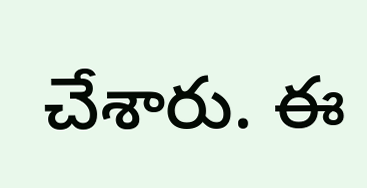చేశారు. ఈ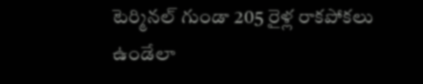టెర్మినల్ గుండా 205 రైళ్ల రాకపోకలు ఉండేలా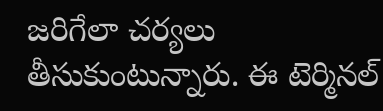జరిగేలా చర్యలు తీసుకుంటున్నారు. ఈ టెర్మినల్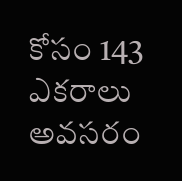కోసం 143 ఎకరాలు అవసరం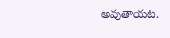అవుతాయట.